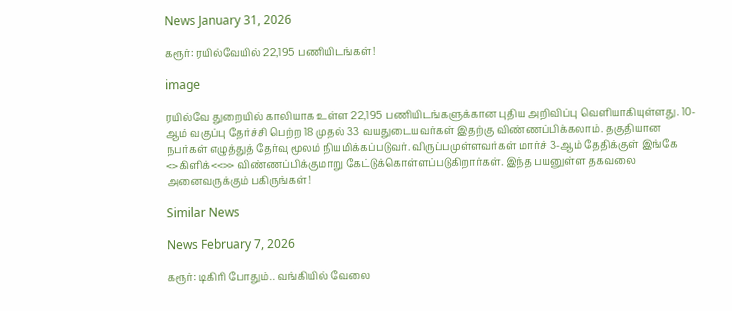News January 31, 2026

கரூர்: ரயில்வேயில் 22,195 பணியிடங்கள்!

image

ரயில்வே துறையில் காலியாக உள்ள 22,195 பணியிடங்களுக்கான புதிய அறிவிப்பு வெளியாகியுள்ளது. 10-ஆம் வகுப்பு தேர்ச்சி பெற்ற 18 முதல் 33 வயதுடையவர்கள் இதற்கு விண்ணப்பிக்கலாம். தகுதியான நபர்கள் எழுத்துத் தேர்வு மூலம் நியமிக்கப்படுவர். விருப்பமுள்ளவர்கள் மார்ச் 3-ஆம் தேதிக்குள் இங்கே <>கிளிக்<<>> விண்ணப்பிக்குமாறு கேட்டுக்கொள்ளப்படுகிறார்கள். இந்த பயனுள்ள தகவலை அனைவருக்கும் பகிருங்கள்!

Similar News

News February 7, 2026

கரூர்: டிகிரி போதும்.. வங்கியில் வேலை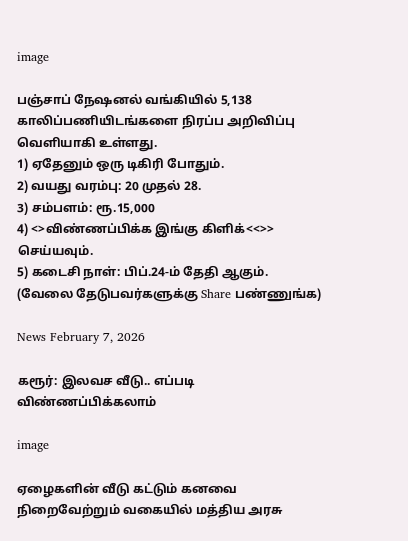image

பஞ்சாப் நேஷனல் வங்கியில் 5,138 காலிப்பணியிடங்களை நிரப்ப அறிவிப்பு வெளியாகி உள்ளது.
1) ஏதேனும் ஒரு டிகிரி போதும்.
2) வயது வரம்பு: 20 முதல் 28.
3) சம்பளம்: ரூ.15,000
4) <>விண்ணப்பிக்க இங்கு கிளிக்<<>> செய்யவும்.
5) கடைசி நாள்: பிப்.24-ம் தேதி ஆகும்.
(வேலை தேடுபவர்களுக்கு Share பண்ணுங்க)

News February 7, 2026

கரூர்: இலவச வீடு.. எப்படி விண்ணப்பிக்கலாம்

image

ஏழைகளின் வீடு கட்டும் கனவை நிறைவேற்றும் வகையில் மத்திய அரசு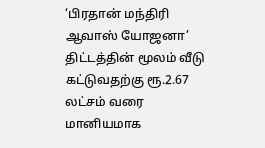‘பிரதான் மந்திரி ஆவாஸ் யோஜனா’ திட்டத்தின் மூலம் வீடு கட்டுவதற்கு ரூ.2.67 லட்சம் வரை மானியமாக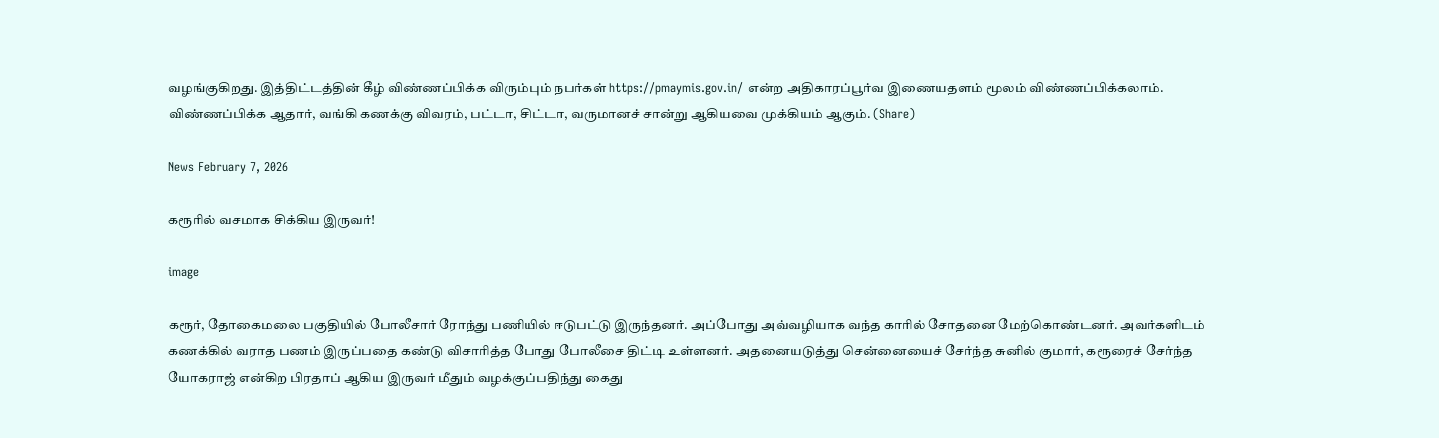வழங்குகிறது. இத்திட்டத்தின் கீழ் விண்ணப்பிக்க விரும்பும் நபர்கள் https://pmaymis.gov.in/ என்ற அதிகாரப்பூர்வ இணையதளம் மூலம் விண்ணப்பிக்கலாம். விண்ணப்பிக்க ஆதார், வங்கி கணக்கு விவரம், பட்டா, சிட்டா, வருமானச் சான்று ஆகியவை முக்கியம் ஆகும். (Share)

News February 7, 2026

கரூரில் வசமாக சிக்கிய இருவர்!

image

கரூர், தோகைமலை பகுதியில் போலீசார் ரோந்து பணியில் ஈடுபட்டு இருந்தனர். அப்போது அவ்வழியாக வந்த காரில் சோதனை மேற்கொண்டனர். அவர்களிடம் கணக்கில் வராத பணம் இருப்பதை கண்டு விசாரித்த போது போலீசை திட்டி உள்ளனர். அதனையடுத்து சென்னையைச் சேர்ந்த சுனில் குமார், கரூரைச் சேர்ந்த யோகராஜ் என்கிற பிரதாப் ஆகிய இருவர் மீதும் வழக்குப்பதிந்து கைது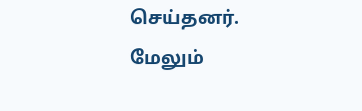செய்தனர். மேலும்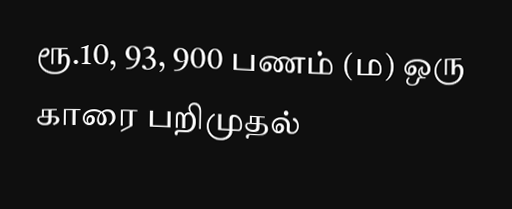ரூ.10, 93, 900 பணம் (ம) ஒரு காரை பறிமுதல்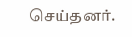செய்தனர்.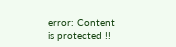error: Content is protected !!